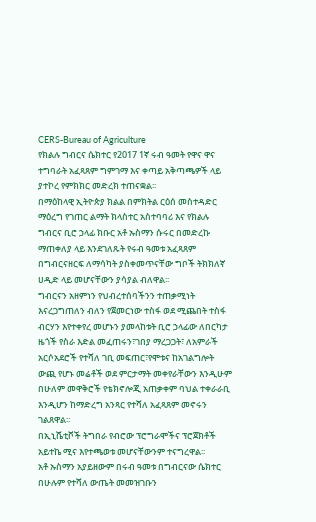CERS-Bureau of Agriculture
የክልሉ ግብርና ሴክተር የ2017 1ኛ ሩብ ዓመት የዋና ዋና ተግባራት አፈጻጸም ግምገማ እና ቀጣይ አቅጣጫዎች ላይ ያተኮረ የምክክር መድረክ ተጠናቋል፡፡
በማዕከላዊ ኢትዮጵያ ክልል በምክትል ርዕሰ መስተዳድር ማዕረግ የገጠር ልማት ክላስተር አስተባባሪ እና የክልሉ ግብርና ቢሮ ኃላፊ ክቡር አቶ ኡስማን ሱሩር በመድረኩ ማጠቀለያ ላይ እንደገለጹት የሩብ ዓመቱ አፈጻጸም በግብርናዘርፍ ለማሳካት ያስቀመጥናቸው ግቦች ትክክለኛ ሀዲድ ላይ መሆናቸውን ያሳያል ብለዋል፡፡
ግብርናን አዘምነን የህብረተሰባችንን ተጠቃሚነት እናረጋግጠለን ብለን የጀመርነው ተስፋ ወደ ሚጨበት ተስፋ ብርሃን እየተቀየረ መሆኑን ያመላከቱት ቢሮ ኃላፊው ለበርካታ ዜጎች የስራ እድል መፈጠሩን፣ገበያ ማረጋጋት፣ ለአምራች አርሶአደሮች የተሻለ ገቢ መፍጠር፣የሞቱና ከአገልግሎት ውጪ የሆኑ መሬቶች ወደ ምርታማት መቀየራቸውን እንዲሁም በሁለም መዋቅሮች የቴክኖሎጂ አጠቃቀም ባህል ተቀራራቢ እንዲሆን ከማድረግ አንጻር የተሻለ አፈጻጸም መኖሩን ገልጸዋል፡፡
በኢኒሼቲቮች ትግበራ የብሮው ፕሮግራሞችና ፕሮጀክቶች አይተኬ ሚና እየተጫወቱ መሆናቸውንም ተናግረዋል፡፡
አቶ ኡስማን አያይዘውም በሩብ ዓመቱ በግብርናው ሴክተር በሁሉም የተሻለ ውጤት መመዝገቡን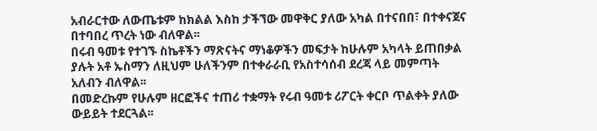አብራርተው ለውጤቱም ከክልል እስከ ታችኘው መዋቅር ያለው አካል በተናበበ፣ በተቀናጀና በተባበረ ጥረት ነው ብለዋል፡፡
በሩብ ዓመቱ የተገኙ ስኬቶችን ማጽናትና ማነቆዎችን መፍታት ከሁሉም አካላት ይጠበቃል ያሉት አቶ ኡስማን ለዚህም ሁለችንም በተቀራራቢ የአስተሳሰብ ደረጃ ላይ መምጣት አለብን ብለዋል፡፡
በመድረኩም የሁሉም ዘርፎችና ተጠሪ ተቋማት የሩብ ዓመቱ ሪፖርት ቀርቦ ጥልቀት ያለው ውይይት ተደርጓል፡፡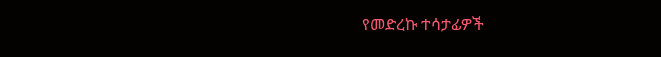የመድረኩ ተሳታፊዎች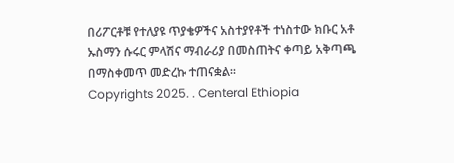በሪፖርቶቹ የተለያዩ ጥያቄዎችና አስተያየቶች ተነስተው ክቡር አቶ ኡስማን ሱሩር ምላሽና ማብራሪያ በመስጠትና ቀጣይ አቅጣጫ በማስቀመጥ መድረኩ ተጠናቋል፡፡
Copyrights 2025. . Centeral Ethiopia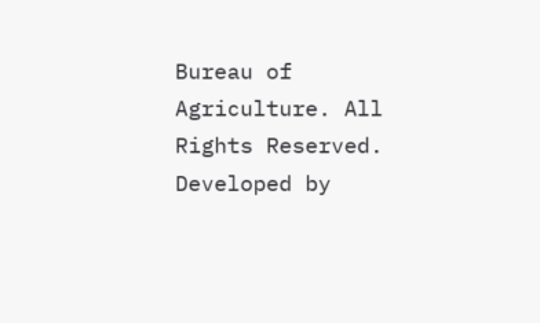Bureau of Agriculture. All Rights Reserved.
Developed by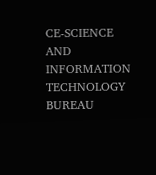CE-SCIENCE AND INFORMATION TECHNOLOGY BUREAU